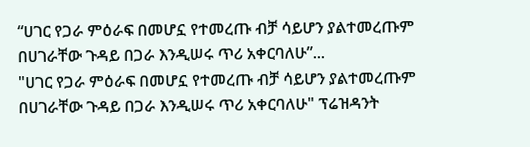“ሀገር የጋራ ምዕራፍ በመሆኗ የተመረጡ ብቻ ሳይሆን ያልተመረጡም በሀገራቸው ጉዳይ በጋራ እንዲሠሩ ጥሪ አቀርባለሁ”...
"ሀገር የጋራ ምዕራፍ በመሆኗ የተመረጡ ብቻ ሳይሆን ያልተመረጡም በሀገራቸው ጉዳይ በጋራ እንዲሠሩ ጥሪ አቀርባለሁ" ፕሬዝዳንት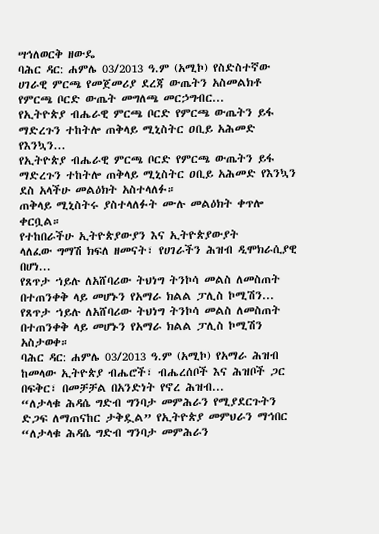ሣኅለወርቅ ዘውዴ
ባሕር ዳር: ሐምሌ 03/2013 ዓ.ም (አሚኮ) የስድስተኛው ሀገራዊ ምርጫ የመጀመሪያ ደረጃ ውጤትን አስመልክቶ የምርጫ ቦርድ ውጤት መግለጫ መርኃግብር...
የኢትዮጵያ ብሔራዊ ምርጫ ቦርድ የምርጫ ውጤትን ይፋ ማድረጉን ተከትሎ ጠቅላይ ሚኒስትር ዐቢይ አሕመድ የእንኳን...
የኢትዮጵያ ብሔራዊ ምርጫ ቦርድ የምርጫ ውጤትን ይፋ ማድረጉን ተከትሎ ጠቅላይ ሚኒስትር ዐቢይ አሕመድ የእንኳን ደስ አላችሁ መልዕክት አስተላለፉ።
ጠቅላይ ሚኒስትሩ ያስተላለፉት ሙሉ መልዕክት ቀጥሎ ቀርቧል።
የተከበራችሁ ኢትዮጵያውያን እና ኢትዮጵያውያት
ላለፈው ግማሽ ክፍለ ዘመናት፣ የሀገራችን ሕዝብ ዲሞክራሲያዊ በሆነ...
የጸጥታ ኀይሉ ለአሸባሪው ትህነግ ትንኮሳ መልስ ለመስጠት በተጠንቀቅ ላይ መሆኑን የአማራ ክልል ፓሊስ ኮሚሽን...
የጸጥታ ኀይሉ ለአሸባሪው ትህነግ ትንኮሳ መልስ ለመስጠት በተጠንቀቅ ላይ መሆኑን የአማራ ክልል ፓሊስ ኮሚሽን አስታወቀ።
ባሕር ዳር: ሐምሌ 03/2013 ዓ.ም (አሚኮ) የአማራ ሕዝብ ከመላው ኢትዮጵያ ብሔሮች፣ ብሔረሰቦች እና ሕዝቦች ጋር በፍቅር፣ በመቻቻል በአንድነት የኖረ ሕዝብ...
“ለታላቁ ሕዳሴ ግድብ ግንባታ መምሕራን የሚያደርጉትን ድጋፍ ለማጠናከር ታቅዷል” የኢትዮጵያ መምህራን ማኅበር
“ለታላቁ ሕዳሴ ግድብ ግንባታ መምሕራን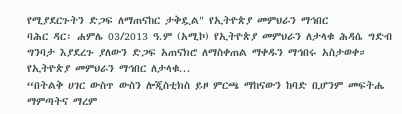የሚያደርጉትን ድጋፍ ለማጠናከር ታቅዷል" የኢትዮጵያ መምህራን ማኅበር
ባሕር ዳር፡ ሐምሌ 03/2013 ዓ.ም (አሚኮ) የኢትዮጵያ መምህራን ለታላቁ ሕዳሴ ግድብ ግንባታ እያደረጉ ያለውን ድጋፍ አጠናክሮ ለማስቀጠል ማቀዱን ማኅበሩ አስታወቀ።
የኢትዮጵያ መምህራን ማኅበር ለታላቁ...
“በትልቅ ሀገር ውስጥ ውስን ሎጂስቲክስ ይዞ ምርጫ ማከናውን ከባድ ቢሆንም መፍትሔ ማምጣትና ማረም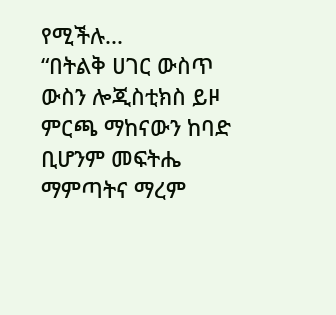የሚችሉ...
“በትልቅ ሀገር ውስጥ ውስን ሎጂስቲክስ ይዞ ምርጫ ማከናውን ከባድ ቢሆንም መፍትሔ ማምጣትና ማረም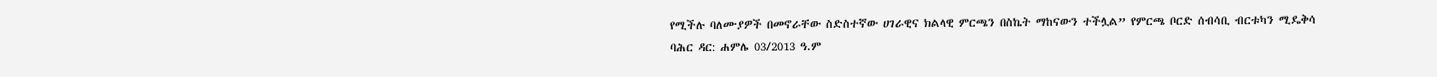የሚችሉ ባለሙያዎች በመኖራቸው ስድስተኛው ሀገራዊና ክልላዊ ምርጫን በስኬት ማከናውን ተችሏል” የምርጫ ቦርድ ሰብሳቢ ብርቱካን ሚዴቅሳ
ባሕር ዳር: ሐምሌ 03/2013 ዓ.ም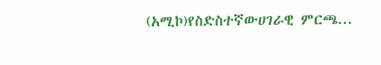(አሚኮ)የስድስተኛውሀገራዊ ምርጫ...